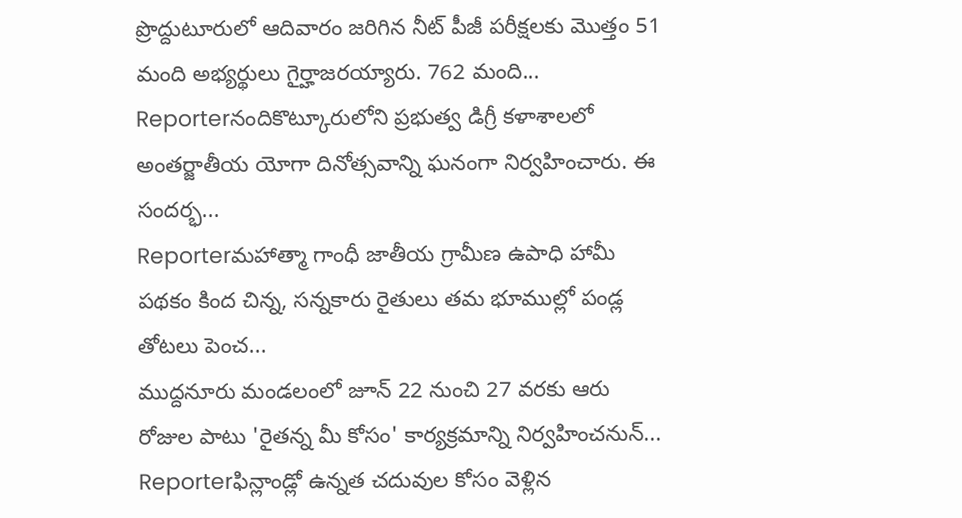ప్రొద్దుటూరులో ఆదివారం జరిగిన నీట్ పీజీ పరీక్షలకు మొత్తం 51 మంది అభ్యర్థులు గైర్హాజరయ్యారు. 762 మంది...
Reporterనందికొట్కూరులోని ప్రభుత్వ డిగ్రీ కళాశాలలో అంతర్జాతీయ యోగా దినోత్సవాన్ని ఘనంగా నిర్వహించారు. ఈ సందర్భ...
Reporterమహాత్మా గాంధీ జాతీయ గ్రామీణ ఉపాధి హామీ పథకం కింద చిన్న, సన్నకారు రైతులు తమ భూముల్లో పండ్ల తోటలు పెంచ...
ముద్దనూరు మండలంలో జూన్ 22 నుంచి 27 వరకు ఆరు రోజుల పాటు 'రైతన్న మీ కోసం' కార్యక్రమాన్ని నిర్వహించనున్...
Reporterఫిన్లాండ్లో ఉన్నత చదువుల కోసం వెళ్లిన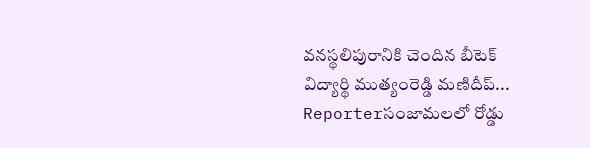వనస్థలిపురానికి చెందిన బీటెక్ విద్యార్థి ముత్యంరెడ్డి మణిదీప్...
Reporterసంజామలలో రోడ్డు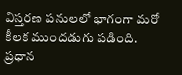విస్తరణ పనులలో భాగంగా మరో కీలక ముందడుగు పడింది. ప్రధాన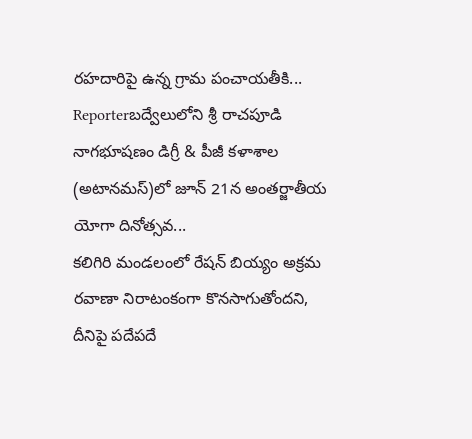రహదారిపై ఉన్న గ్రామ పంచాయతీకి...
Reporterబద్వేలులోని శ్రీ రాచపూడి నాగభూషణం డిగ్రీ & పీజీ కళాశాల (అటానమస్)లో జూన్ 21న అంతర్జాతీయ యోగా దినోత్సవ...
కలిగిరి మండలంలో రేషన్ బియ్యం అక్రమ రవాణా నిరాటంకంగా కొనసాగుతోందని, దీనిపై పదేపదే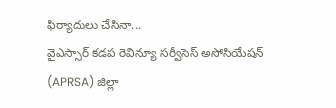ఫిర్యాదులు చేసినా...
వైఎస్సార్ కడప రెవిన్యూ సర్వీసెస్ అసోసియేషన్ (APRSA) జిల్లా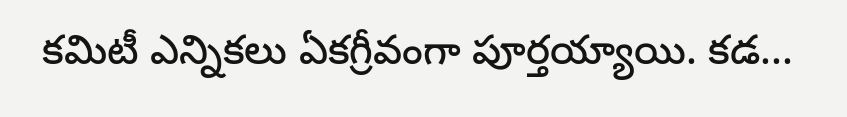కమిటీ ఎన్నికలు ఏకగ్రీవంగా పూర్తయ్యాయి. కడ...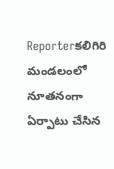Reporterకలిగిరి మండలంలో నూతనంగా ఏర్పాటు చేసిన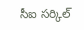సీఐ సర్కిల్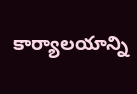కార్యాలయాన్ని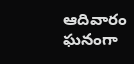ఆదివారం ఘనంగా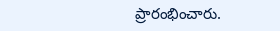ప్రారంభించారు.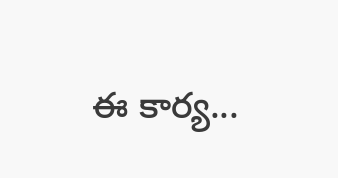ఈ కార్య...